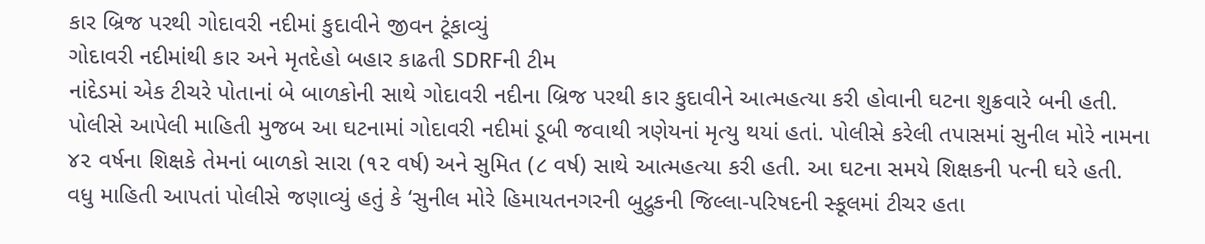કાર બ્રિજ પરથી ગોદાવરી નદીમાં કુદાવીને જીવન ટૂંકાવ્યું
ગોદાવરી નદીમાંથી કાર અને મૃતદેહો બહાર કાઢતી SDRFની ટીમ
નાંદેડમાં એક ટીચરે પોતાનાં બે બાળકોની સાથે ગોદાવરી નદીના બ્રિજ પરથી કાર કુદાવીને આત્મહત્યા કરી હોવાની ઘટના શુક્રવારે બની હતી. પોલીસે આપેલી માહિતી મુજબ આ ઘટનામાં ગોદાવરી નદીમાં ડૂબી જવાથી ત્રણેયનાં મૃત્યુ થયાં હતાં. પોલીસે કરેલી તપાસમાં સુનીલ મોરે નામના ૪૨ વર્ષના શિક્ષકે તેમનાં બાળકો સારા (૧૨ વર્ષ) અને સુમિત (૮ વર્ષ) સાથે આત્મહત્યા કરી હતી. આ ઘટના સમયે શિક્ષકની પત્ની ઘરે હતી.
વધુ માહિતી આપતાં પોલીસે જણાવ્યું હતું કે ‘સુનીલ મોરે હિમાયતનગરની બુદ્રુકની જિલ્લા-પરિષદની સ્કૂલમાં ટીચર હતા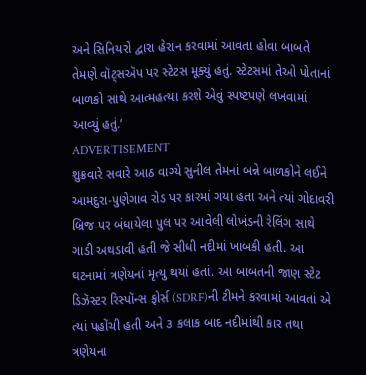અને સિનિયરો દ્વારા હેરાન કરવામાં આવતા હોવા બાબતે તેમણે વૉટ્સઍપ પર સ્ટેટસ મૂક્યું હતું. સ્ટેટસમાં તેઓ પોતાનાં બાળકો સાથે આત્મહત્યા કરશે એવું સ્પષ્ટપણે લખવામાં આવ્યું હતું.’
ADVERTISEMENT
શુક્રવારે સવારે આઠ વાગ્યે સુનીલ તેમનાં બન્ને બાળકોને લઈને આમદુરા-પુણેગાવ રોડ પર કારમાં ગયા હતા અને ત્યાં ગોદાવરી બ્રિજ પર બંધાયેલા પુલ પર આવેલી લોખંડની રેલિંગ સાથે ગાડી અથડાવી હતી જે સીધી નદીમાં ખાબકી હતી. આ ઘટનામાં ત્રણેયનાં મૃત્યુ થયાં હતાં. આ બાબતની જાણ સ્ટેટ ડિઝૅસ્ટર રિસ્પૉન્સ ફોર્સ (SDRF)ની ટીમને કરવામાં આવતાં એ ત્યાં પહોંચી હતી અને ૩ કલાક બાદ નદીમાંથી કાર તથા ત્રણેયના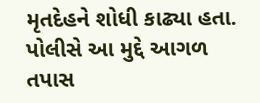મૃતદેહને શોધી કાઢ્યા હતા. પોલીસે આ મુદ્દે આગળ તપાસ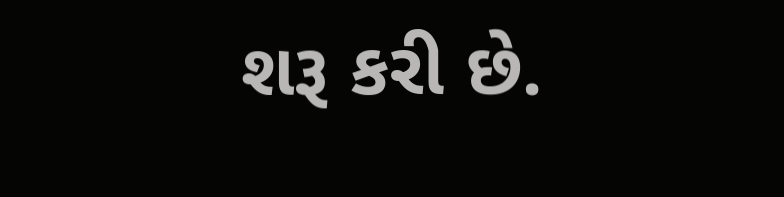શરૂ કરી છે.